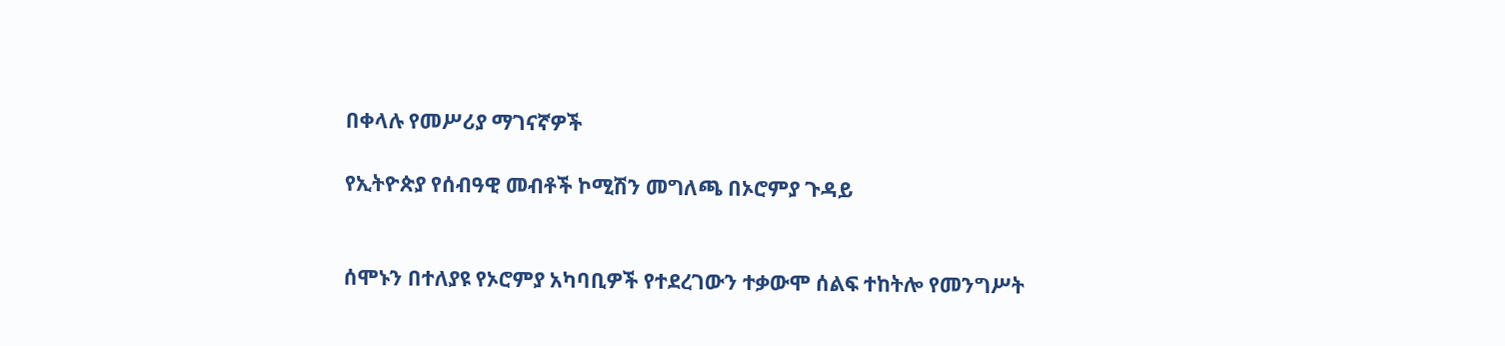በቀላሉ የመሥሪያ ማገናኛዎች

የኢትዮጵያ የሰብዓዊ መብቶች ኮሚሽን መግለጫ በኦሮምያ ጉዳይ


ሰሞኑን በተለያዩ የኦሮምያ አካባቢዎች የተደረገውን ተቃውሞ ሰልፍ ተከትሎ የመንግሥት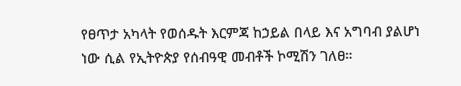የፀጥታ አካላት የወሰዱት እርምጃ ከኃይል በላይ እና አግባብ ያልሆነ ነው ሲል የኢትዮጵያ የሰብዓዊ መብቶች ኮሚሽን ገለፀ።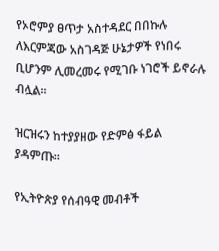የኦሮምያ ፀጥታ አስተዳደር በበኩሉ ለእርምጃው አስገዳጅ ሁኔታዎች የነበሩ ቢሆንም ሊመረመሩ የሚገቡ ነገሮች ይኖራሉ ብሏል።

ዝርዝሩን ከተያያዘው የድምፅ ፋይል ያዳምጡ።

የኢትዮጵያ የሰብዓዊ መብቶች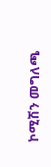ኮሚሽን መግለጫ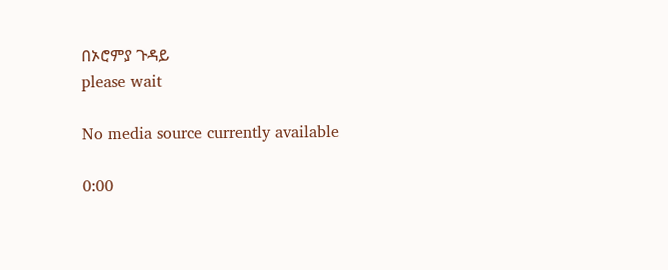በኦሮምያ ጉዳይ
please wait

No media source currently available

0:00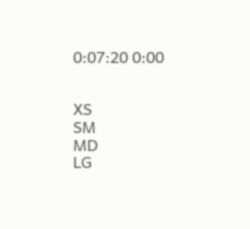0:07:20 0:00


XS
SM
MD
LG